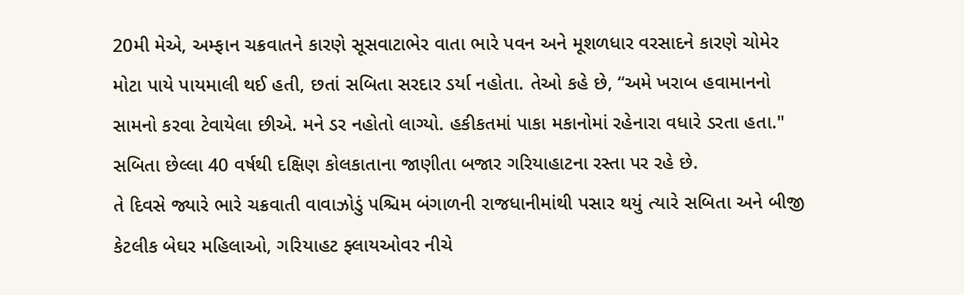20મી મેએ, અમ્ફાન ચક્રવાતને કારણે સૂસવાટાભેર વાતા ભારે પવન અને મૂશળધાર વરસાદને કારણે ચોમેર મોટા પાયે પાયમાલી થઈ હતી, છતાં સબિતા સરદાર ડર્યા નહોતા. તેઓ કહે છે, “અમે ખરાબ હવામાનનો સામનો કરવા ટેવાયેલા છીએ. મને ડર નહોતો લાગ્યો. હકીકતમાં પાકા મકાનોમાં રહેનારા વધારે ડરતા હતા."
સબિતા છેલ્લા 40 વર્ષથી દક્ષિણ કોલકાતાના જાણીતા બજાર ગરિયાહાટના રસ્તા પર રહે છે.
તે દિવસે જ્યારે ભારે ચક્રવાતી વાવાઝોડું પશ્ચિમ બંગાળની રાજધાનીમાંથી પસાર થયું ત્યારે સબિતા અને બીજી કેટલીક બેઘર મહિલાઓ, ગરિયાહટ ફ્લાયઓવર નીચે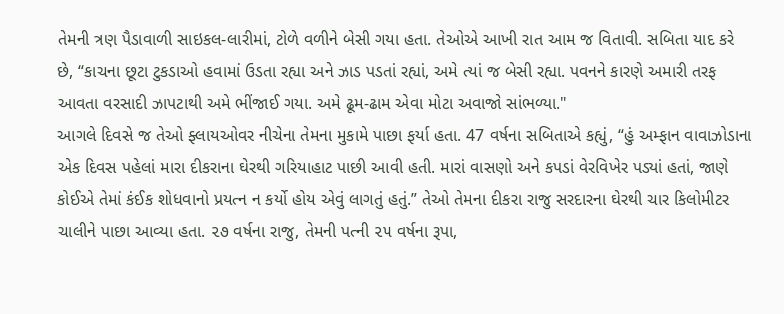તેમની ત્રણ પૈડાવાળી સાઇકલ-લારીમાં, ટોળે વળીને બેસી ગયા હતા. તેઓએ આખી રાત આમ જ વિતાવી. સબિતા યાદ કરે છે, “કાચના છૂટા ટુકડાઓ હવામાં ઉડતા રહ્યા અને ઝાડ પડતાં રહ્યાં, અમે ત્યાં જ બેસી રહ્યા. પવનને કારણે અમારી તરફ આવતા વરસાદી ઝાપટાથી અમે ભીંજાઈ ગયા. અમે ઢૂમ-ઢામ એવા મોટા અવાજો સાંભળ્યા."
આગલે દિવસે જ તેઓ ફ્લાયઓવર નીચેના તેમના મુકામે પાછા ફર્યા હતા. 47 વર્ષના સબિતાએ કહ્યું, “હું અમ્ફાન વાવાઝોડાના એક દિવસ પહેલાં મારા દીકરાના ઘેરથી ગરિયાહાટ પાછી આવી હતી. મારાં વાસણો અને કપડાં વેરવિખેર પડ્યાં હતાં, જાણે કોઈએ તેમાં કંઈક શોધવાનો પ્રયત્ન ન કર્યો હોય એવું લાગતું હતું.” તેઓ તેમના દીકરા રાજુ સરદારના ઘેરથી ચાર કિલોમીટર ચાલીને પાછા આવ્યા હતા. ૨૭ વર્ષના રાજુ, તેમની પત્ની ૨૫ વર્ષના રૂપા,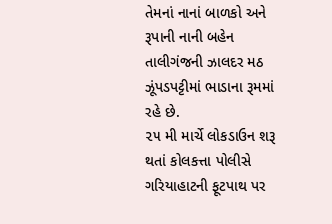તેમનાં નાનાં બાળકો અને રૂપાની નાની બહેન તાલીગંજની ઝાલદર મઠ ઝૂંપડપટ્ટીમાં ભાડાના રૂમમાં રહે છે.
૨૫ મી માર્ચે લોકડાઉન શરૂ થતાં કોલકત્તા પોલીસે ગરિયાહાટની ફૂટપાથ પર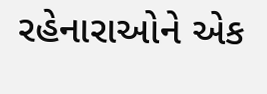રહેનારાઓને એક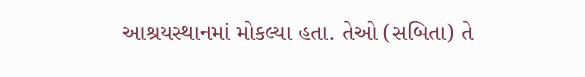આશ્રયસ્થાનમાં મોકલ્યા હતા. તેઓ (સબિતા) તે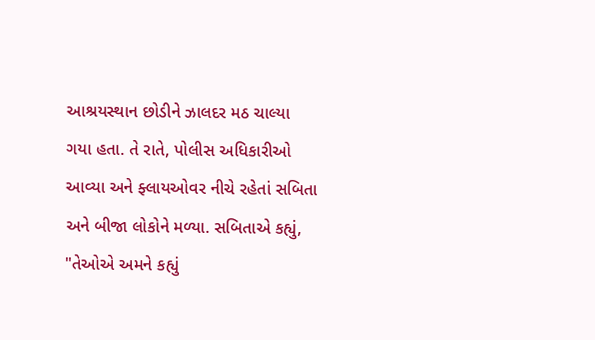આશ્રયસ્થાન છોડીને ઝાલદર મઠ ચાલ્યા ગયા હતા. તે રાતે, પોલીસ અધિકારીઓ આવ્યા અને ફ્લાયઓવર નીચે રહેતાં સબિતા અને બીજા લોકોને મળ્યા. સબિતાએ કહ્યું, "તેઓએ અમને કહ્યું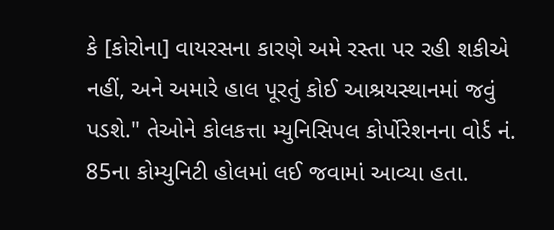કે [કોરોના] વાયરસના કારણે અમે રસ્તા પર રહી શકીએ નહીં, અને અમારે હાલ પૂરતું કોઈ આશ્રયસ્થાનમાં જવું પડશે." તેઓને કોલકત્તા મ્યુનિસિપલ કોર્પોરેશનના વોર્ડ નં. 85ના કોમ્યુનિટી હોલમાં લઈ જવામાં આવ્યા હતા.